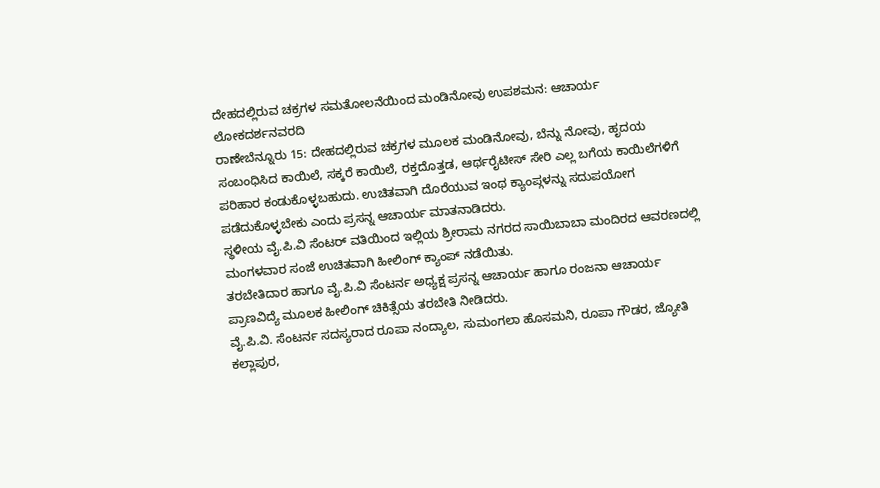ದೇಹದಲ್ಲಿರುವ ಚಕ್ರಗಳ ಸಮತೋಲನೆಯಿಂದ ಮಂಡಿನೋವು ಉಪಶಮನ: ಆಚಾರ್ಯ
ಲೋಕದರ್ಶನವರದಿ
ರಾಣೇಬೆನ್ನೂರು 15: ದೇಹದಲ್ಲಿರುವ ಚಕ್ರಗಳ ಮೂಲಕ ಮಂಡಿನೋವು, ಬೆನ್ನು ನೋವು, ಹೃದಯ ಸಂಬಂಧಿಸಿದ ಕಾಯಿಲೆ, ಸಕ್ಕರೆ ಕಾಯಿಲೆ, ರಕ್ತದೊತ್ತಡ, ಆರ್ಥರೈಟೀಸ್ ಸೇರಿ ಎಲ್ಲ ಬಗೆಯ ಕಾಯಿಲೆಗಳಿಗೆ ಪರಿಹಾರ ಕಂಡುಕೊಳ್ಳಬಹುದು. ಉಚಿತವಾಗಿ ದೊರೆಯುವ ಇಂಥ ಕ್ಯಾಂಪ್ಗಳನ್ನು ಸದುಪಯೋಗ ಪಡೆದುಕೊಳ್ಳಬೇಕು ಎಂದು ಪ್ರಸನ್ನ ಆಚಾರ್ಯ ಮಾತನಾಡಿದರು.
ಸ್ಥಳೀಯ ವೈ.ಪಿ.ವಿ ಸೆಂಟರ್ ವತಿಯಿಂದ ಇಲ್ಲಿಯ ಶ್ರೀರಾಮ ನಗರದ ಸಾಯಿಬಾಬಾ ಮಂದಿರದ ಆವರಣದಲ್ಲಿ ಮಂಗಳವಾರ ಸಂಜೆ ಉಚಿತವಾಗಿ ಹೀಲಿಂಗ್ ಕ್ಯಾಂಪ್ ನಡೆಯಿತು.
ತರಬೇತಿದಾರ ಹಾಗೂ ವೈ.ಪಿ.ವಿ ಸೆಂಟರ್ನ ಅಧ್ಯಕ್ಷ ಪ್ರಸನ್ನ ಆಚಾರ್ಯ ಹಾಗೂ ರಂಜನಾ ಆಚಾರ್ಯ ಪ್ರಾಣವಿದ್ಯೆ ಮೂಲಕ ಹೀಲಿಂಗ್ ಚಿಕಿತ್ಸೆಯ ತರಬೇತಿ ನೀಡಿದರು.
ವೈ.ಪಿ.ವಿ. ಸೆಂಟರ್ನ ಸದಸ್ಯರಾದ ರೂಪಾ ನಂದ್ಯಾಲ, ಸುಮಂಗಲಾ ಹೊಸಮನಿ, ರೂಪಾ ಗೌಡರ, ಜ್ಯೋತಿ ಕಲ್ಲಾಪುರ,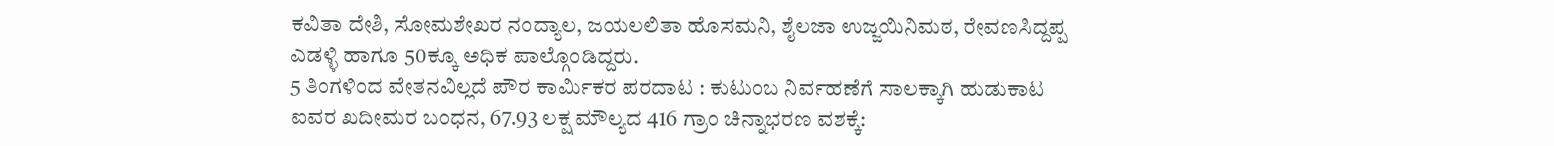ಕವಿತಾ ದೇಶಿ, ಸೋಮಶೇಖರ ನಂದ್ಯಾಲ, ಜಯಲಲಿತಾ ಹೊಸಮನಿ, ಶೈಲಜಾ ಉಜ್ಜಯಿನಿಮಠ, ರೇವಣಸಿದ್ದಪ್ಪ ಎಡಳ್ಳಿ ಹಾಗೂ 50ಕ್ಕೂ ಅಧಿಕ ಪಾಲ್ಗೊಂಡಿದ್ದರು.
5 ತಿಂಗಳಿಂದ ವೇತನವಿಲ್ಲದೆ ಪೌರ ಕಾರ್ಮಿಕರ ಪರದಾಟ : ಕುಟುಂಬ ನಿರ್ವಹಣೆಗೆ ಸಾಲಕ್ಕಾಗಿ ಹುಡುಕಾಟ
ಐವರ ಖದೀಮರ ಬಂಧನ, 67.93 ಲಕ್ಷ ಮೌಲ್ಯದ 416 ಗ್ರಾಂ ಚಿನ್ನಾಭರಣ ವಶಕ್ಕೆ: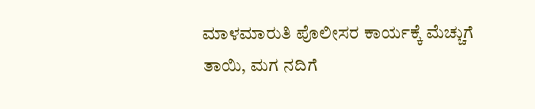ಮಾಳಮಾರುತಿ ಪೊಲೀಸರ ಕಾರ್ಯಕ್ಕೆ ಮೆಚ್ಚುಗೆ
ತಾಯಿ, ಮಗ ನದಿಗೆ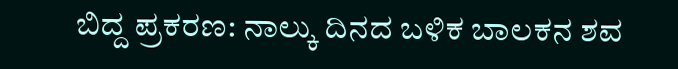ಬಿದ್ದ ಪ್ರಕರಣ: ನಾಲ್ಕು ದಿನದ ಬಳಿಕ ಬಾಲಕನ ಶವ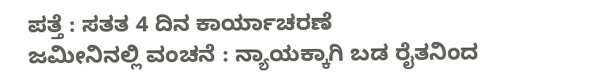ಪತ್ತೆ : ಸತತ 4 ದಿನ ಕಾರ್ಯಾಚರಣೆ
ಜಮೀನಿನಲ್ಲಿ ವಂಚನೆ : ನ್ಯಾಯಕ್ಕಾಗಿ ಬಡ ರೈತನಿಂದ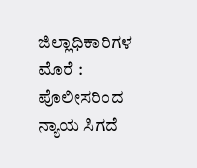ಜಿಲ್ಲಾಧಿಕಾರಿಗಳ ಮೊರೆ : ಪೊಲೀಸರಿಂದ ನ್ಯಾಯ ಸಿಗದೆ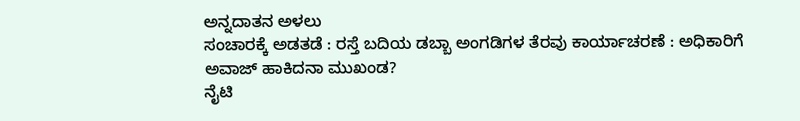ಅನ್ನದಾತನ ಅಳಲು
ಸಂಚಾರಕ್ಕೆ ಅಡತಡೆ : ರಸ್ತೆ ಬದಿಯ ಡಬ್ಬಾ ಅಂಗಡಿಗಳ ತೆರವು ಕಾರ್ಯಾಚರಣೆ : ಅಧಿಕಾರಿಗೆ ಅವಾಜ್ ಹಾಕಿದನಾ ಮುಖಂಡ?
ನೈಟಿ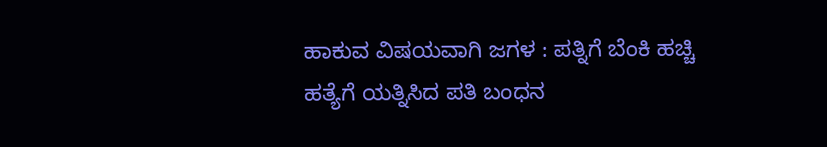ಹಾಕುವ ವಿಷಯವಾಗಿ ಜಗಳ : ಪತ್ನಿಗೆ ಬೆಂಕಿ ಹಚ್ಚಿ ಹತ್ಯೆಗೆ ಯತ್ನಿಸಿದ ಪತಿ ಬಂಧನ